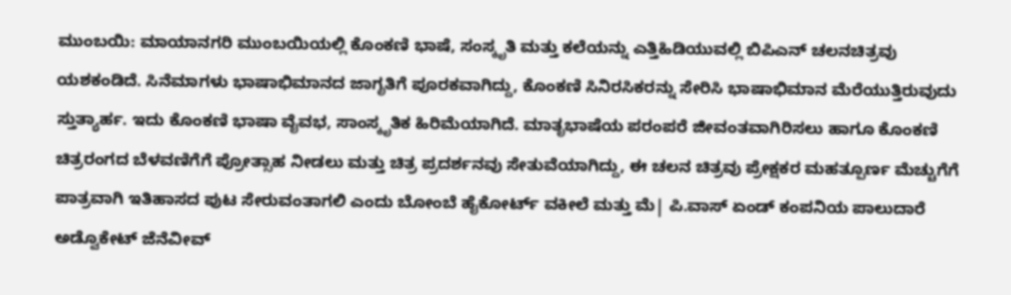ಮುಂಬಯಿ: ಮಾಯಾನಗರಿ ಮುಂಬಯಿಯಲ್ಲಿ ಕೊಂಕಣಿ ಭಾಷೆ, ಸಂಸ್ಕೃತಿ ಮತ್ತು ಕಲೆಯನ್ನು ಎತ್ತಿಹಿಡಿಯುವಲ್ಲಿ ಬಿಪಿಎನ್ ಚಲನಚಿತ್ರವು ಯಶಕಂಡಿದೆ. ಸಿನೆಮಾಗಳು ಭಾಷಾಭಿಮಾನದ ಜಾಗೃತಿಗೆ ಪೂರಕವಾಗಿದ್ದು, ಕೊಂಕಣಿ ಸಿನಿರಸಿಕರನ್ನು ಸೇರಿಸಿ ಭಾಷಾಭಿಮಾನ ಮೆರೆಯುತ್ತಿರುವುದು ಸ್ತುತ್ಯಾರ್ಹ. ಇದು ಕೊಂಕಣಿ ಭಾಷಾ ವೈವಭ, ಸಾಂಸ್ಕೃತಿಕ ಹಿರಿಮೆಯಾಗಿದೆ. ಮಾತೃಭಾಷೆಯ ಪರಂಪರೆ ಜೀವಂತವಾಗಿರಿಸಲು ಹಾಗೂ ಕೊಂಕಣಿ ಚಿತ್ರರಂಗದ ಬೆಳವಣಿಗೆಗೆ ಪ್ರೋತ್ಸಾಹ ನೀಡಲು ಮತ್ತು ಚಿತ್ರ ಪ್ರದರ್ಶನವು ಸೇತುವೆಯಾಗಿದ್ದು, ಈ ಚಲನ ಚಿತ್ರವು ಪ್ರೇಕ್ಷಕರ ಮಹತ್ಪೂರ್ಣ ಮೆಚ್ಚುಗೆಗೆ ಪಾತ್ರವಾಗಿ ಇತಿಹಾಸದ ಪುಟ ಸೇರುವಂತಾಗಲಿ ಎಂದು ಬೋಂಬೆ ಹೈಕೋರ್ಟ್ ವಕೀಲೆ ಮತ್ತು ಮೆ| ಪಿ.ವಾಸ್ ಏಂಡ್ ಕಂಪನಿಯ ಪಾಲುದಾರೆ ಅಡ್ವೊಕೇಟ್ ಜೆನೆವೀವ್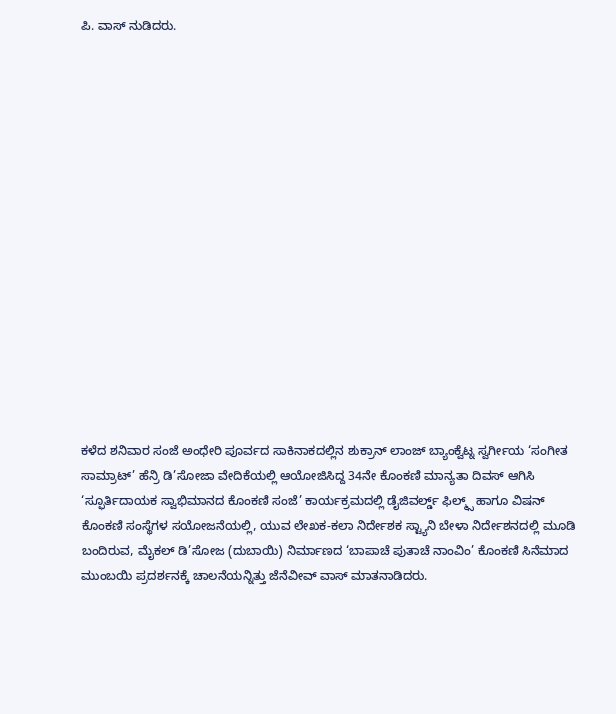ಪಿ. ವಾಸ್ ನುಡಿದರು.
















ಕಳೆದ ಶನಿವಾರ ಸಂಜೆ ಅಂಧೇರಿ ಪೂರ್ವದ ಸಾಕಿನಾಕದಲ್ಲಿನ ಶುಕ್ರಾನ್ ಲಾಂಜ್ ಬ್ಯಾಂಕ್ವೆಟ್ನ ಸ್ವರ್ಗೀಯ ‘ಸಂಗೀತ ಸಾಮ್ರಾಟ್’ ಹೆನ್ರಿ ಡಿ’ಸೋಜಾ ವೇದಿಕೆಯಲ್ಲಿ ಆಯೋಜಿಸಿದ್ದ 34ನೇ ಕೊಂಕಣಿ ಮಾನ್ಯತಾ ದಿವಸ್ ಆಗಿಸಿ ‘ಸ್ಫೂರ್ತಿದಾಯಕ ಸ್ವಾಭಿಮಾನದ ಕೊಂಕಣಿ ಸಂಜೆ’ ಕಾರ್ಯಕ್ರಮದಲ್ಲಿ ಡೈಜಿವರ್ಲ್ಡ್ ಫಿಲ್ಮ್ಸ್ ಹಾಗೂ ವಿಷನ್ ಕೊಂಕಣಿ ಸಂಸ್ಥೆಗಳ ಸಯೋಜನೆಯಲ್ಲಿ, ಯುವ ಲೇಖಕ-ಕಲಾ ನಿರ್ದೇಶಕ ಸ್ಟ್ಯಾನಿ ಬೇಳಾ ನಿರ್ದೇಶನದಲ್ಲಿ ಮೂಡಿ ಬಂದಿರುವ, ಮೈಕಲ್ ಡಿ’ಸೋಜ (ದುಬಾಯಿ) ನಿರ್ಮಾಣದ ‘ಬಾಪಾಚೆ ಪುತಾಚೆ ನಾಂವಿಂ’ ಕೊಂಕಣಿ ಸಿನೆಮಾದ ಮುಂಬಯಿ ಪ್ರದರ್ಶನಕ್ಕೆ ಚಾಲನೆಯನ್ನಿತ್ತು ಜೆನೆವೀವ್ ವಾಸ್ ಮಾತನಾಡಿದರು.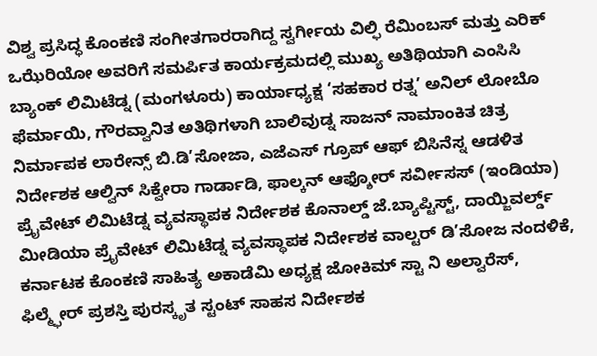ವಿಶ್ವ ಪ್ರಸಿದ್ಧ ಕೊಂಕಣಿ ಸಂಗೀತಗಾರರಾಗಿದ್ದ ಸ್ವರ್ಗೀಯ ವಿಲ್ಫಿ ರೆಮಿಂಬಸ್ ಮತ್ತು ಎರಿಕ್ ಒಝೆರಿಯೋ ಅವರಿಗೆ ಸಮರ್ಪಿತ ಕಾರ್ಯಕ್ರಮದಲ್ಲಿ ಮುಖ್ಯ ಅತಿಥಿಯಾಗಿ ಎಂಸಿಸಿ ಬ್ಯಾಂಕ್ ಲಿಮಿಟೆಡ್ನ (ಮಂಗಳೂರು) ಕಾರ್ಯಾಧ್ಯಕ್ಷ ‘ಸಹಕಾರ ರತ್ನ’ ಅನಿಲ್ ಲೋಬೊ ಫೆರ್ಮಾಯಿ, ಗೌರವ್ವಾನಿತ ಅತಿಥಿಗಳಾಗಿ ಬಾಲಿವುಡ್ನ ಸಾಜನ್ ನಾಮಾಂಕಿತ ಚಿತ್ರ ನಿರ್ಮಾಪಕ ಲಾರೇನ್ಸ್ ಬಿ.ಡಿ’ಸೋಜಾ, ಎಜೆಎಸ್ ಗ್ರೂಪ್ ಆಫ್ ಬಿಸಿನೆಸ್ನ ಆಡಳಿತ ನಿರ್ದೇಶಕ ಆಲ್ವಿನ್ ಸಿಕ್ವೇರಾ ಗಾರ್ಡಾಡಿ, ಫಾಲ್ಕನ್ ಆಫ್ಶೋರ್ ಸರ್ವೀಸಸ್ (ಇಂಡಿಯಾ) ಪ್ರೈವೇಟ್ ಲಿಮಿಟೆಡ್ನ ವ್ಯವಸ್ಥಾಪಕ ನಿರ್ದೇಶಕ ಕೊನಾಲ್ಡ್ ಜೆ.ಬ್ಯಾಪ್ಟಿಸ್ಟ್, ದಾಯ್ಜಿವರ್ಲ್ಡ್ ಮೀಡಿಯಾ ಪ್ರೈವೇಟ್ ಲಿಮಿಟೆಡ್ನ ವ್ಯವಸ್ಥಾಪಕ ನಿರ್ದೇಶಕ ವಾಲ್ಟರ್ ಡಿ’ಸೋಜ ನಂದಳಿಕೆ, ಕರ್ನಾಟಕ ಕೊಂಕಣಿ ಸಾಹಿತ್ಯ ಅಕಾಡೆಮಿ ಅಧ್ಯಕ್ಷ ಜೋಕಿಮ್ ಸ್ಟಾ ನಿ ಅಲ್ವಾರೆಸ್, ಫಿಲ್ಮ್ಫೇರ್ ಪ್ರಶಸ್ತಿ ಪುರಸ್ಕೃತ ಸ್ಟಂಟ್ ಸಾಹಸ ನಿರ್ದೇಶಕ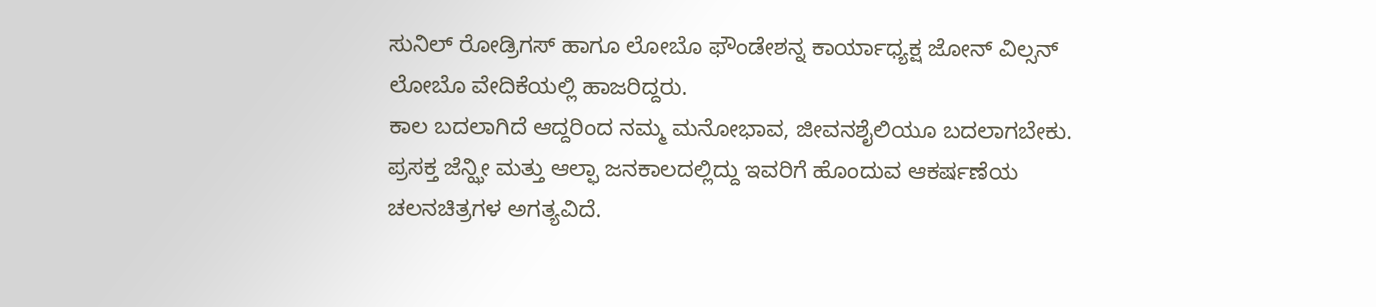ಸುನಿಲ್ ರೋಡ್ರಿಗಸ್ ಹಾಗೂ ಲೋಬೊ ಫೌಂಡೇಶನ್ನ ಕಾರ್ಯಾಧ್ಯಕ್ಷ ಜೋನ್ ವಿಲ್ಸನ್ ಲೋಬೊ ವೇದಿಕೆಯಲ್ಲಿ ಹಾಜರಿದ್ದರು.
ಕಾಲ ಬದಲಾಗಿದೆ ಆದ್ದರಿಂದ ನಮ್ಮ ಮನೋಭಾವ, ಜೀವನಶೈಲಿಯೂ ಬದಲಾಗಬೇಕು. ಪ್ರಸಕ್ತ ಜೆನ್ಝೀ ಮತ್ತು ಆಲ್ಫಾ ಜನಕಾಲದಲ್ಲಿದ್ದು ಇವರಿಗೆ ಹೊಂದುವ ಆಕರ್ಷಣೆಯ ಚಲನಚಿತ್ರಗಳ ಅಗತ್ಯವಿದೆ.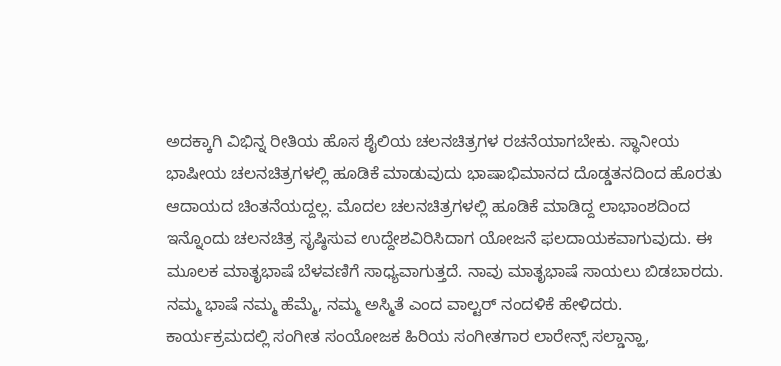ಅದಕ್ಕಾಗಿ ವಿಭಿನ್ನ ರೀತಿಯ ಹೊಸ ಶೈಲಿಯ ಚಲನಚಿತ್ರಗಳ ರಚನೆಯಾಗಬೇಕು. ಸ್ಥಾನೀಯ ಭಾಷೀಯ ಚಲನಚಿತ್ರಗಳಲ್ಲಿ ಹೂಡಿಕೆ ಮಾಡುವುದು ಭಾಷಾಭಿಮಾನದ ದೊಡ್ಡತನದಿಂದ ಹೊರತು ಆದಾಯದ ಚಿಂತನೆಯದ್ದಲ್ಲ. ಮೊದಲ ಚಲನಚಿತ್ರಗಳಲ್ಲಿ ಹೂಡಿಕೆ ಮಾಡಿದ್ದ ಲಾಭಾಂಶದಿಂದ ಇನ್ನೊಂದು ಚಲನಚಿತ್ರ ಸೃಷ್ಠಿಸುವ ಉದ್ದೇಶವಿರಿಸಿದಾಗ ಯೋಜನೆ ಫಲದಾಯಕವಾಗುವುದು. ಈ ಮೂಲಕ ಮಾತೃಭಾಷೆ ಬೆಳವಣಿಗೆ ಸಾಧ್ಯವಾಗುತ್ತದೆ. ನಾವು ಮಾತೃಭಾಷೆ ಸಾಯಲು ಬಿಡಬಾರದು. ನಮ್ಮ ಭಾಷೆ ನಮ್ಮ ಹೆಮ್ಮೆ, ನಮ್ಮ ಅಸ್ಮಿತೆ ಎಂದ ವಾಲ್ಟರ್ ನಂದಳಿಕೆ ಹೇಳಿದರು.
ಕಾರ್ಯಕ್ರಮದಲ್ಲಿ ಸಂಗೀತ ಸಂಯೋಜಕ ಹಿರಿಯ ಸಂಗೀತಗಾರ ಲಾರೇನ್ಸ್ ಸಲ್ಡಾನ್ಹಾ,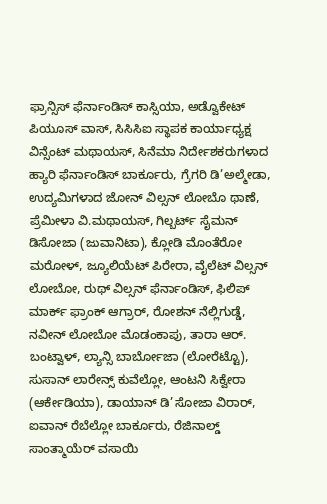ಫ್ರಾನ್ಸಿಸ್ ಫೆರ್ನಾಂಡಿಸ್ ಕಾಸ್ಸಿಯಾ, ಅಡ್ವೊಕೇಟ್ ಪಿಯೂಸ್ ವಾಸ್, ಸಿಸಿಸಿಐ ಸ್ಥಾಪಕ ಕಾರ್ಯಾಧ್ಯಕ್ಷ ವಿನ್ಸೆಂಟ್ ಮಥಾಯಸ್, ಸಿನೆಮಾ ನಿರ್ದೇಶಕರುಗಳಾದ ಹ್ಯಾರಿ ಫೆರ್ನಾಂಡಿಸ್ ಬಾರ್ಕೂರು, ಗ್ರೆಗರಿ ಡಿ’ಅಲ್ಮೇಡಾ, ಉದ್ಯಮಿಗಳಾದ ಜೋನ್ ವಿಲ್ಸನ್ ಲೋಬೊ ಥಾಣೆ, ಪ್ರೆಮೀಳಾ ವಿ.ಮಥಾಯಸ್, ಗಿಲ್ಬರ್ಟ್ ಸೈಮನ್ ಡಿಸೋಜಾ (ಜುವಾನಿಟಾ), ಕ್ಲೋಡಿ ಮೊಂತೆರೋ ಮರೋಳ್, ಜ್ಯೂಲಿಯೆಟ್ ಪಿರೇರಾ, ವೈಲೆಟ್ ವಿಲ್ಸನ್ ಲೋಬೋ, ರುಥ್ ವಿಲ್ಸನ್ ಫೆರ್ನಾಂಡಿಸ್, ಫಿಲಿಪ್ ಮಾರ್ಕ್ ಫ್ರಾಂಕ್ ಆಗ್ರಾರ್, ರೋಶನ್ ನೆಲ್ಲಿಗುಡ್ಡೆ, ನವೀನ್ ಲೋಬೋ ಮೊಡಂಕಾಪು, ತಾರಾ ಆರ್. ಬಂಟ್ವಾಳ್, ಲ್ಯಾನ್ಸಿ ಬಾರ್ಬೋಜಾ (ಲೋರೆಟ್ಟೊ), ಸುಸಾನ್ ಲಾರೇನ್ಸ್ ಕುವೆಲ್ಲೋ, ಆಂಟನಿ ಸಿಕ್ವೇರಾ (ಆರ್ಕೇಡಿಯಾ), ಡಾಯಾನ್ ಡಿ’ಸೋಜಾ ವಿರಾರ್, ಐವಾನ್ ರೆಬೆಲ್ಲೋ ಬಾರ್ಕೂರು, ರೆಜಿನಾಲ್ಡ್ ಸಾಂತ್ಮಾಯೆರ್ ವಸಾಯಿ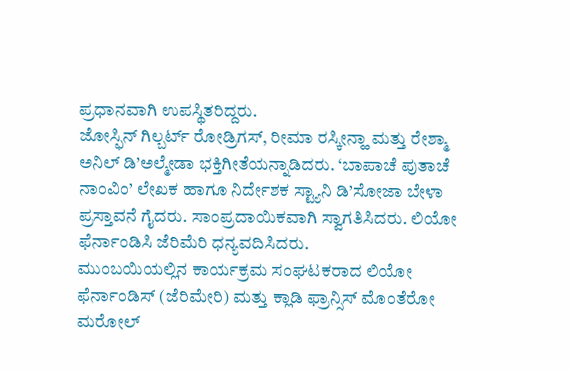ಪ್ರಧಾನವಾಗಿ ಉಪಸ್ಥಿತರಿದ್ದರು.
ಜೋಸ್ಫಿನ್ ಗಿಲ್ಬರ್ಟ್ ರೋಡ್ರಿಗಸ್, ರೀಮಾ ರಸ್ಕೀನ್ಹಾ ಮತ್ತು ರೇಶ್ಮಾ ಅನಿಲ್ ಡಿ’ಅಲ್ಮೇಡಾ ಭಕ್ತಿಗೀತೆಯನ್ನಾಡಿದರು. ‘ಬಾಪಾಚೆ ಪುತಾಚೆ ನಾಂವಿಂ’ ಲೇಖಕ ಹಾಗೂ ನಿರ್ದೇಶಕ ಸ್ಟ್ಯಾನಿ ಡಿ’ಸೋಜಾ ಬೇಳಾ ಪ್ರಸ್ತಾವನೆ ಗೈದರು. ಸಾಂಪ್ರದಾಯಿಕವಾಗಿ ಸ್ವಾಗತಿಸಿದರು. ಲಿಯೋ ಫೆರ್ನಾಂಡಿಸಿ ಜೆರಿಮೆರಿ ಧನ್ಯವದಿಸಿದರು.
ಮುಂಬಯಿಯಲ್ಲಿನ ಕಾರ್ಯಕ್ರಮ ಸಂಘಟಕರಾದ ಲಿಯೋ ಫೆರ್ನಾಂಡಿಸ್ (ಜೆರಿಮೇರಿ) ಮತ್ತು ಕ್ಲಾಡಿ ಫ್ರಾನ್ಸಿಸ್ ಮೊಂತೆರೋ ಮರೋಲ್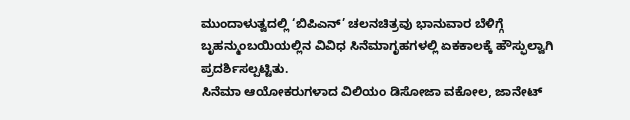ಮುಂದಾಳುತ್ವದಲ್ಲಿ ‘ಬಿಪಿಎನ್’ ಚಲನಚಿತ್ರವು ಭಾನುವಾರ ಬೆಳಿಗ್ಗೆ ಬೃಹನ್ಮುಂಬಯಿಯಲ್ಲಿನ ವಿವಿಧ ಸಿನೆಮಾಗೃಹಗಳಲ್ಲಿ ಏಕಕಾಲಕ್ಕೆ ಹೌಸ್ಫುಲ್ವಾಗಿ ಪ್ರದರ್ಶಿಸಲ್ಪಟ್ಟಿತು.
ಸಿನೆಮಾ ಆಯೋಕರುಗಳಾದ ವಿಲಿಯಂ ಡಿಸೋಜಾ ವಕೋಲ, ಜಾನೇಟ್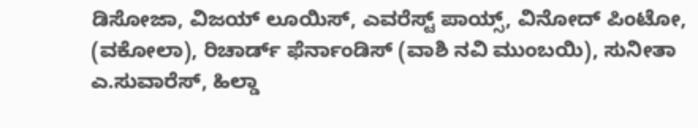ಡಿಸೋಜಾ, ವಿಜಯ್ ಲೂಯಿಸ್, ಎವರೆಸ್ಟ್ ಪಾಯ್ಸ್, ವಿನೋದ್ ಪಿಂಟೋ, (ವಕೋಲಾ), ರಿಚಾರ್ಡ್ ಫೆರ್ನಾಂಡಿಸ್ (ವಾಶಿ ನವಿ ಮುಂಬಯಿ), ಸುನೀತಾ ಎ.ಸುವಾರೆಸ್, ಹಿಲ್ಡಾ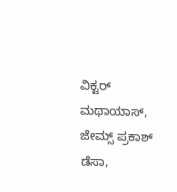ವಿಕ್ಟರ್ ಮಥಾಯಾಸ್, ಜೇಮ್ಸ್ ಪ್ರಕಾಶ್ ಡೆಸಾ,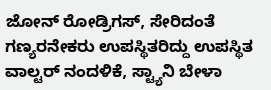ಜೋನ್ ರೋಡ್ರಿಗಸ್, ಸೇರಿದಂತೆ ಗಣ್ಯರನೇಕರು ಉಪಸ್ಥಿತರಿದ್ದು ಉಪಸ್ಥಿತ ವಾಲ್ಟರ್ ನಂದಳಿಕೆ, ಸ್ಟ್ಯಾನಿ ಬೇಳಾ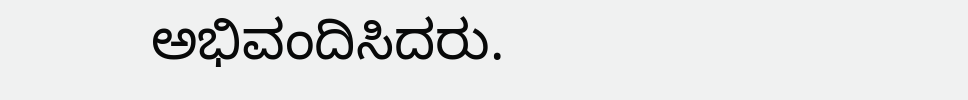ಅಭಿವಂದಿಸಿದರು.